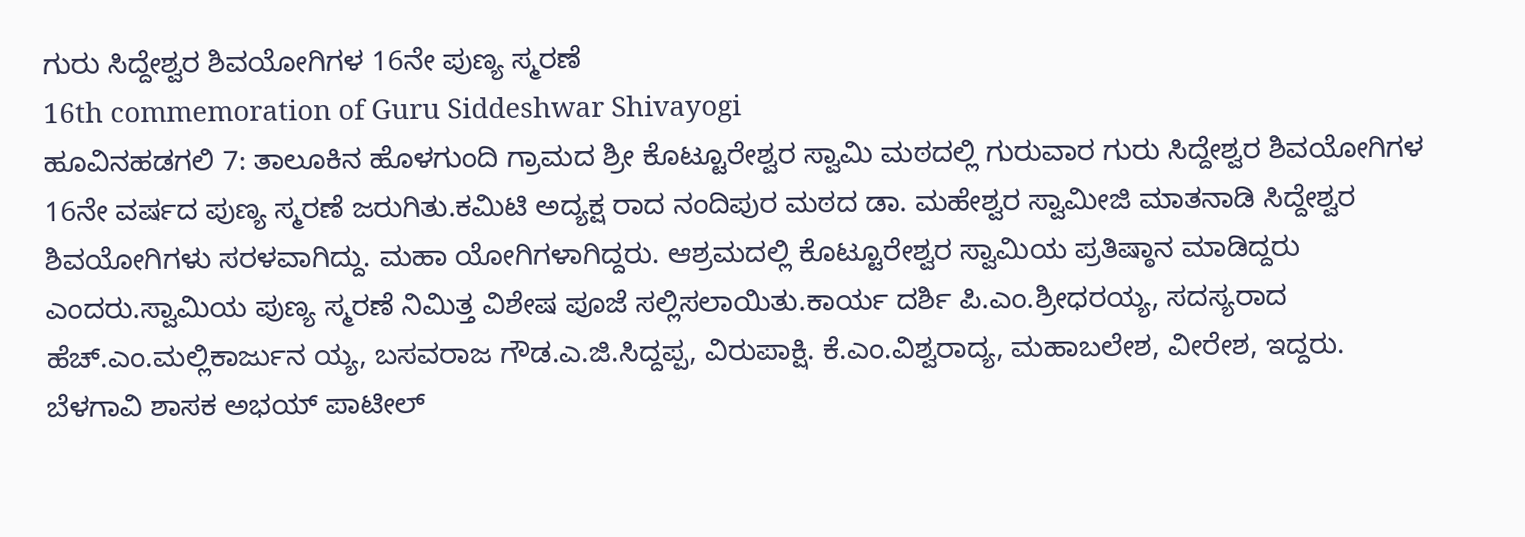ಗುರು ಸಿದ್ದೇಶ್ವರ ಶಿವಯೋಗಿಗಳ 16ನೇ ಪುಣ್ಯ ಸ್ಮರಣೆ
16th commemoration of Guru Siddeshwar Shivayogi
ಹೂವಿನಹಡಗಲಿ 7: ತಾಲೂಕಿನ ಹೊಳಗುಂದಿ ಗ್ರಾಮದ ಶ್ರೀ ಕೊಟ್ಟೂರೇಶ್ವರ ಸ್ವಾಮಿ ಮಠದಲ್ಲಿ ಗುರುವಾರ ಗುರು ಸಿದ್ದೇಶ್ವರ ಶಿವಯೋಗಿಗಳ 16ನೇ ವರ್ಷದ ಪುಣ್ಯ ಸ್ಮರಣೆ ಜರುಗಿತು.ಕಮಿಟಿ ಅದ್ಯಕ್ಷ ರಾದ ನಂದಿಪುರ ಮಠದ ಡಾ. ಮಹೇಶ್ವರ ಸ್ವಾಮೀಜಿ ಮಾತನಾಡಿ ಸಿದ್ದೇಶ್ವರ ಶಿವಯೋಗಿಗಳು ಸರಳವಾಗಿದ್ದು. ಮಹಾ ಯೋಗಿಗಳಾಗಿದ್ದರು. ಆಶ್ರಮದಲ್ಲಿ ಕೊಟ್ಟೂರೇಶ್ವರ ಸ್ವಾಮಿಯ ಪ್ರತಿಷ್ಠಾನ ಮಾಡಿದ್ದರು ಎಂದರು.ಸ್ವಾಮಿಯ ಪುಣ್ಯ ಸ್ಮರಣೆ ನಿಮಿತ್ತ ವಿಶೇಷ ಪೂಜೆ ಸಲ್ಲಿಸಲಾಯಿತು.ಕಾರ್ಯ ದರ್ಶಿ ಪಿ.ಎಂ.ಶ್ರೀಧರಯ್ಯ, ಸದಸ್ಯರಾದ ಹೆಚ್.ಎಂ.ಮಲ್ಲಿಕಾರ್ಜುನ ಯ್ಯ, ಬಸವರಾಜ ಗೌಡ.ಎ.ಜಿ.ಸಿದ್ದಪ್ಪ, ವಿರುಪಾಕ್ಷಿ. ಕೆ.ಎಂ.ವಿಶ್ವರಾದ್ಯ, ಮಹಾಬಲೇಶ, ವೀರೇಶ, ಇದ್ದರು.
ಬೆಳಗಾವಿ ಶಾಸಕ ಅಭಯ್ ಪಾಟೀಲ್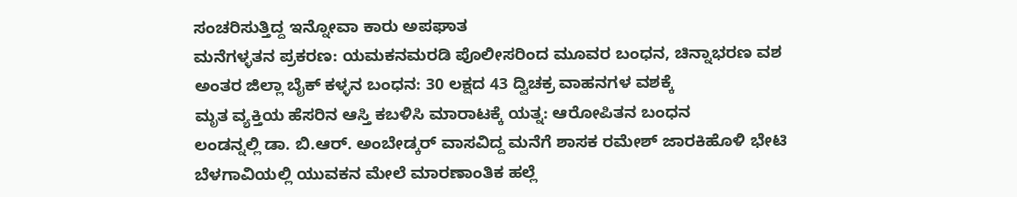ಸಂಚರಿಸುತ್ತಿದ್ದ ಇನ್ನೋವಾ ಕಾರು ಅಪಘಾತ
ಮನೆಗಳ್ಳತನ ಪ್ರಕರಣ: ಯಮಕನಮರಡಿ ಪೊಲೀಸರಿಂದ ಮೂವರ ಬಂಧನ, ಚಿನ್ನಾಭರಣ ವಶ
ಅಂತರ ಜಿಲ್ಲಾ ಬೈಕ್ ಕಳ್ಳನ ಬಂಧನ: 30 ಲಕ್ಷದ 43 ದ್ವಿಚಕ್ರ ವಾಹನಗಳ ವಶಕ್ಕೆ
ಮೃತ ವ್ಯಕ್ತಿಯ ಹೆಸರಿನ ಆಸ್ತಿ ಕಬಳಿಸಿ ಮಾರಾಟಕ್ಕೆ ಯತ್ನ: ಆರೋಪಿತನ ಬಂಧನ
ಲಂಡನ್ನಲ್ಲಿ ಡಾ. ಬಿ.ಆರ್. ಅಂಬೇಡ್ಕರ್ ವಾಸವಿದ್ದ ಮನೆಗೆ ಶಾಸಕ ರಮೇಶ್ ಜಾರಕಿಹೊಳಿ ಭೇಟಿ
ಬೆಳಗಾವಿಯಲ್ಲಿ ಯುವಕನ ಮೇಲೆ ಮಾರಣಾಂತಿಕ ಹಲ್ಲೆ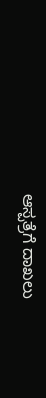ಆಸ್ಪತ್ರೆಗೆ ದಾಖಲು